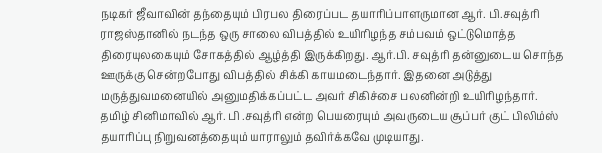நடிகர் ஜீவாவின் தந்தையும் பிரபல திரைப்பட தயாரிப்பாளருமான ஆர். பி.சவுத்ரி ராஜஸ்தானில் நடந்த ஒரு சாலை விபத்தில் உயிரிழந்த சம்பவம் ஒட்டுமொத்த திரையுலகையும் சோகத்தில் ஆழ்த்தி இருக்கிறது. ஆர்.பி. சவுத்ரி தன்னுடைய சொந்த ஊருக்கு சென்றபோது விபத்தில் சிக்கி காயமடைந்தார். இதனை அடுத்து மருத்துவமனையில் அனுமதிக்கப்பட்ட அவர் சிகிச்சை பலனின்றி உயிரிழந்தார்.
தமிழ் சினிமாவில் ஆர். பி .சவுத்ரி என்ற பெயரையும் அவருடைய சூப்பர் குட் பிலிம்ஸ் தயாரிப்பு நிறுவனத்தையும் யாராலும் தவிர்க்கவே முடியாது.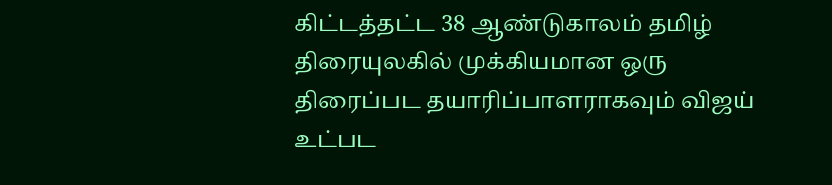கிட்டத்தட்ட 38 ஆண்டுகாலம் தமிழ் திரையுலகில் முக்கியமான ஒரு திரைப்பட தயாரிப்பாளராகவும் விஜய் உட்பட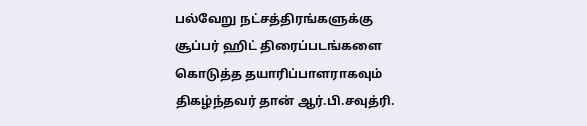பல்வேறு நட்சத்திரங்களுக்கு சூப்பர் ஹிட் திரைப்படங்களை கொடுத்த தயாரிப்பாளராகவும் திகழ்ந்தவர் தான் ஆர்.பி.சவுத்ரி.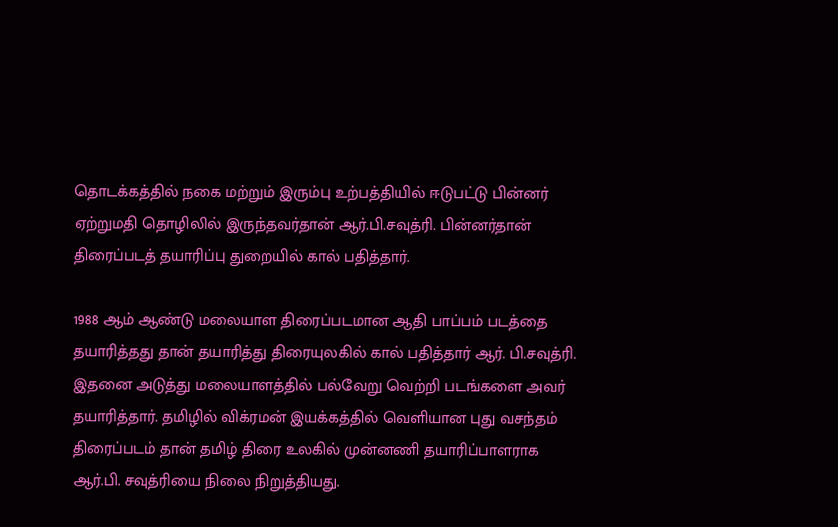தொடக்கத்தில் நகை மற்றும் இரும்பு உற்பத்தியில் ஈடுபட்டு பின்னர் ஏற்றுமதி தொழிலில் இருந்தவர்தான் ஆர்.பி.சவுத்ரி. பின்னர்தான் திரைப்படத் தயாரிப்பு துறையில் கால் பதித்தார்.

1988 ஆம் ஆண்டு மலையாள திரைப்படமான ஆதி பாப்பம் படத்தை தயாரித்தது தான் தயாரித்து திரையுலகில் கால் பதித்தார் ஆர். பி.சவுத்ரி. இதனை அடுத்து மலையாளத்தில் பல்வேறு வெற்றி படங்களை அவர் தயாரித்தார். தமிழில் விக்ரமன் இயக்கத்தில் வெளியான புது வசந்தம் திரைப்படம் தான் தமிழ் திரை உலகில் முன்னணி தயாரிப்பாளராக ஆர்.பி. சவுத்ரியை நிலை நிறுத்தியது.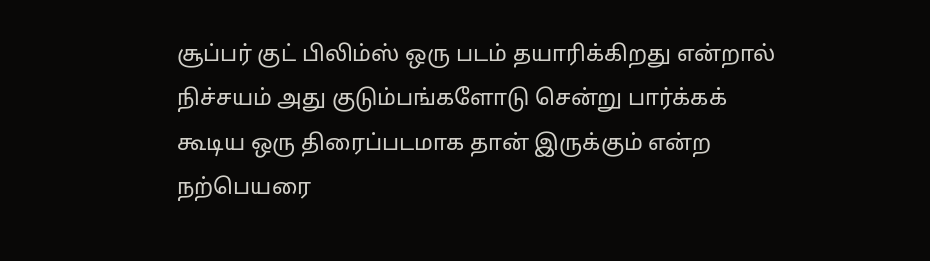சூப்பர் குட் பிலிம்ஸ் ஒரு படம் தயாரிக்கிறது என்றால் நிச்சயம் அது குடும்பங்களோடு சென்று பார்க்கக் கூடிய ஒரு திரைப்படமாக தான் இருக்கும் என்ற நற்பெயரை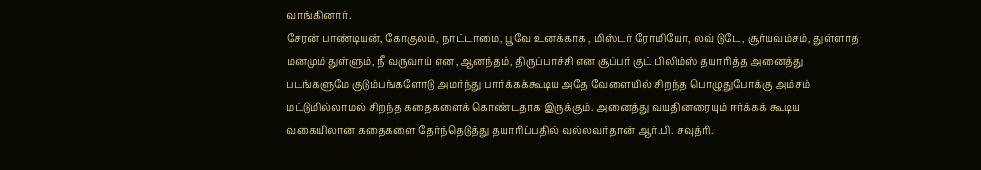வாங்கினார்.
சேரன் பாண்டியன், கோகுலம், நாட்டாமை, பூவே உனக்காக , மிஸ்டர் ரோமியோ, லவ் டுடே, சூர்யவம்சம், துள்ளாத மனமும் துள்ளும், நீ வருவாய் என ,ஆனந்தம், திருப்பாச்சி என சூப்பர் குட் பிலிம்ஸ் தயாரித்த அனைத்து படங்களுமே குடும்பங்களோடு அமர்ந்து பார்க்கக்கூடிய அதே வேளையில் சிறந்த பொழுதுபோக்கு அம்சம் மட்டுமில்லாமல் சிறந்த கதைகளைக் கொண்டதாக இருக்கும். அனைத்து வயதினரையும் ஈர்க்கக் கூடிய வகையிலான கதைகளை தேர்ந்தெடுத்து தயாரிப்பதில் வல்லவர்தான் ஆர்.பி. சவுத்ரி.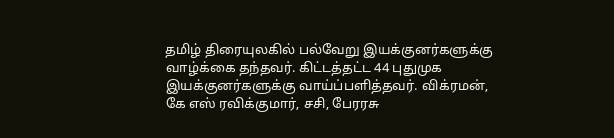தமிழ் திரையுலகில் பல்வேறு இயக்குனர்களுக்கு வாழ்க்கை தந்தவர். கிட்டத்தட்ட 44 புதுமுக இயக்குனர்களுக்கு வாய்ப்பளித்தவர். விக்ரமன், கே எஸ் ரவிக்குமார், சசி, பேரரசு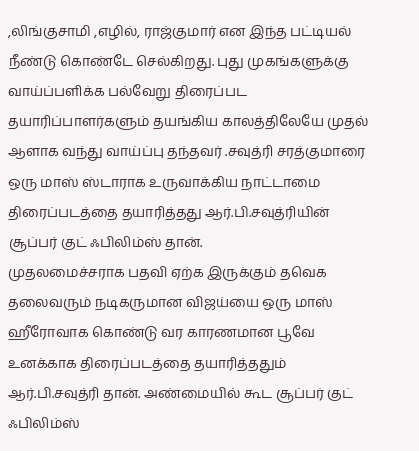,லிங்குசாமி ,எழில், ராஜ்குமார் என இந்த பட்டியல் நீண்டு கொண்டே செல்கிறது. புது முகங்களுக்கு வாய்ப்பளிக்க பல்வேறு திரைப்பட தயாரிப்பாளர்களும் தயங்கிய காலத்திலேயே முதல் ஆளாக வந்து வாய்ப்பு தந்தவர் .சவுத்ரி சரத்குமாரை ஒரு மாஸ் ஸ்டாராக உருவாக்கிய நாட்டாமை திரைப்படத்தை தயாரித்தது ஆர்.பி.சவுத்ரியின் சூப்பர் குட் ஃபிலிம்ஸ் தான்.
முதலமைச்சராக பதவி ஏற்க இருக்கும் தவெக தலைவரும் நடிகருமான விஜய்யை ஒரு மாஸ் ஹீரோவாக கொண்டு வர காரணமான பூவே உனக்காக திரைப்படத்தை தயாரித்ததும் ஆர்.பி.சவுத்ரி தான். அண்மையில் கூட சூப்பர் குட் ஃபிலிம்ஸ்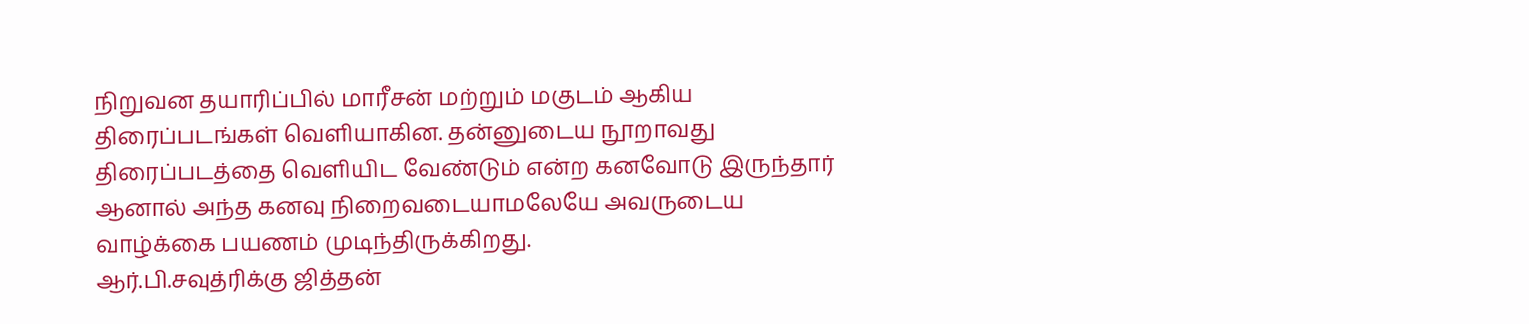நிறுவன தயாரிப்பில் மாரீசன் மற்றும் மகுடம் ஆகிய திரைப்படங்கள் வெளியாகின. தன்னுடைய நூறாவது திரைப்படத்தை வெளியிட வேண்டும் என்ற கனவோடு இருந்தார் ஆனால் அந்த கனவு நிறைவடையாமலேயே அவருடைய வாழ்க்கை பயணம் முடிந்திருக்கிறது.
ஆர்.பி.சவுத்ரிக்கு ஜித்தன்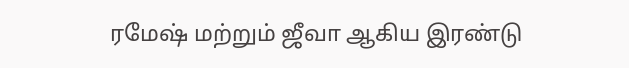ரமேஷ் மற்றும் ஜீவா ஆகிய இரண்டு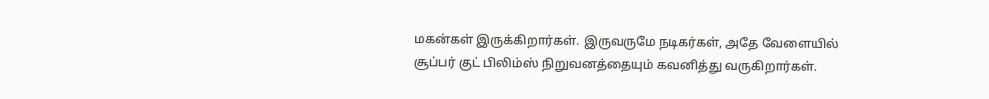மகன்கள் இருக்கிறார்கள். இருவருமே நடிகர்கள், அதே வேளையில் சூப்பர் குட் பிலிம்ஸ் நிறுவனத்தையும் கவனித்து வருகிறார்கள்.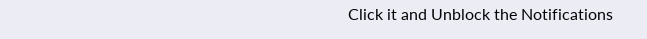Click it and Unblock the Notifications